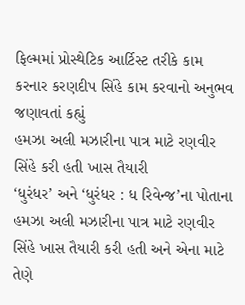ફિલ્મમાં પ્રોસ્થેટિક આર્ટિસ્ટ તરીકે કામ કરનાર કરણદીપ સિંહે કામ કરવાનો અનુભવ જણાવતાં કહ્યું
હમઝા અલી મઝારીના પાત્ર માટે રણવીર સિંહે કરી હતી ખાસ તૈયારી
‘ધુરંધર’ અને ‘ધુરંધર : ધ રિવેન્જ’ના પોતાના હમઝા અલી મઝારીના પાત્ર માટે રણવીર સિંહે ખાસ તૈયારી કરી હતી અને એના માટે તેણે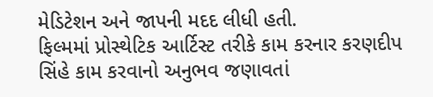મેડિટેશન અને જાપની મદદ લીધી હતી.
ફિલ્મમાં પ્રોસ્થેટિક આર્ટિસ્ટ તરીકે કામ કરનાર કરણદીપ સિંહે કામ કરવાનો અનુભવ જણાવતાં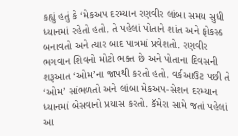કહ્યું હતું કે ‘મેકઅપ દરમ્યાન રણવીર લાંબા સમય સુધી ધ્યાનમાં રહેતો હતો. તે પહેલાં પોતાને શાંત અને ફોકસ્ડ બનાવતો અને ત્યાર બાદ પાત્રમાં પ્રવેશતો. રણવીર ભગવાન શિવનો મોટો ભક્ત છે અને પોતાના દિવસની શરૂઆત ‘ઓમ’ના જાપથી કરતો હતો. વર્કઆઉટ પછી તે ‘ઓમ’ સાંભળતો અને લાંબા મેકઅપ-સેશન દરમ્યાન ધ્યાનમાં બેસવાનો પ્રયાસ કરતો. કૅમેરા સામે જતાં પહેલાં આ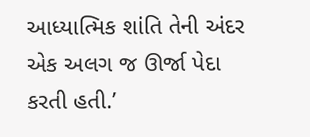આધ્યાત્મિક શાંતિ તેની અંદર એક અલગ જ ઊર્જા પેદા કરતી હતી.’